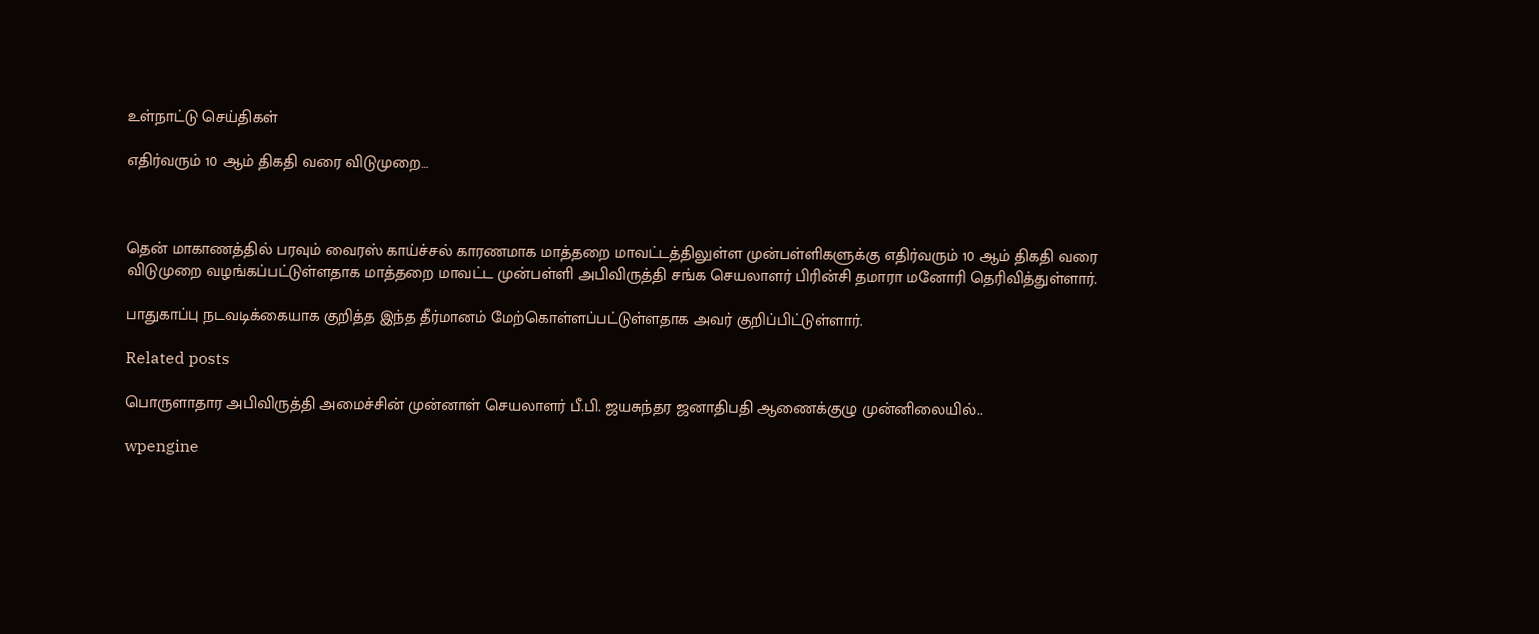உள்நாட்டு செய்திகள்

எதிர்வரும் 10 ஆம் திகதி வரை விடுமுறை…



தென் மாகாணத்தில் பரவும் வைரஸ் காய்ச்சல் காரணமாக மாத்தறை மாவட்டத்திலுள்ள முன்பள்ளிகளுக்கு எதிர்வரும் 10 ஆம் திகதி வரை விடுமுறை வழங்கப்பட்டுள்ளதாக மாத்தறை மாவட்ட முன்பள்ளி அபிவிருத்தி சங்க செயலாளர் பிரின்சி தமாரா மனோரி தெரிவித்துள்ளார்.

பாதுகாப்பு நடவடிக்கையாக குறித்த இந்த தீர்மானம் மேற்கொள்ளப்பட்டுள்ளதாக அவர் குறிப்பிட்டுள்ளார்.

Related posts

பொருளாதார அபிவிருத்தி அமைச்சின் முன்னாள் செயலாளர் பீ.பி. ஜயசுந்தர ஜனாதிபதி ஆணைக்குழு முன்னிலையில்..

wpengine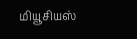மியூசியஸ்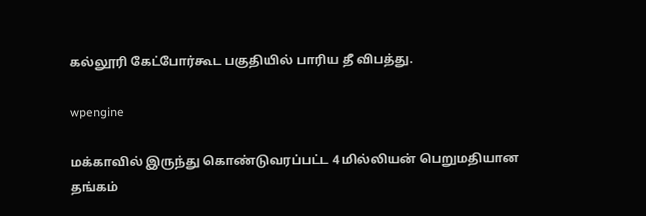கல்லூரி கேட்போர்கூட பகுதியில் பாரிய தீ விபத்து.

wpengine

மக்காவில் இருந்து கொண்டுவரப்பட்ட 4 மில்லியன் பெறுமதியான தங்கம்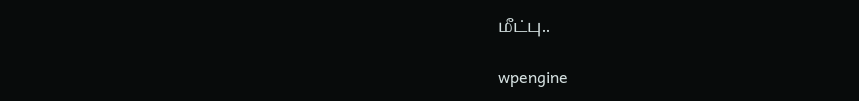மீட்பு..

wpengine